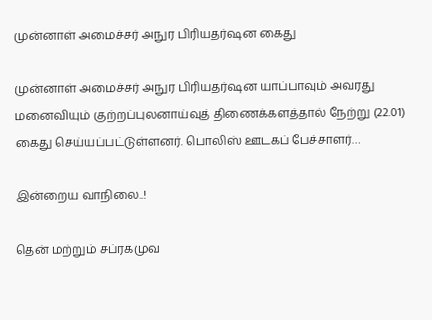முன்னாள் அமைச்சர் அநுர பிரியதர்ஷன கைது

முன்னாள் அமைச்சர் அநுர பிரியதர்ஷன யாப்பாவும் அவரது மனைவியும் குற்றப்புலனாய்வுத் திணைக்களத்தால் நேற்று (22.01) கைது செய்யப்பட்டுள்ளனர். பொலிஸ் ஊடகப் பேச்சாளர்…

இன்றைய வாநிலை..!

தென் மற்றும் சப்ரகமுவ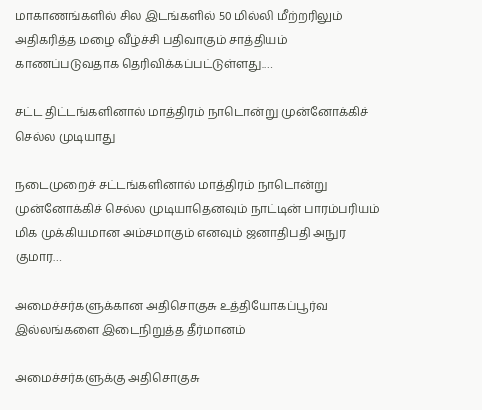மாகாணங்களில் சில இடங்களில் 50 மில்லி மீற்றரிலும் அதிகரித்த மழை வீழ்ச்சி பதிவாகும் சாத்தியம் காணப்படுவதாக தெரிவிக்கப்பட்டுள்ளது.…

சட்ட திட்டங்களினால் மாத்திரம் நாடொன்று முன்னோக்கிச் செல்ல முடியாது

நடைமுறைச் சட்டங்களினால் மாத்திரம் நாடொன்று முன்னோக்கிச் செல்ல முடியாதெனவும் நாட்டின் பாரம்பரியம் மிக முக்கியமான அம்சமாகும் எனவும் ஜனாதிபதி அநுர குமார…

அமைச்சர்களுக்கான அதிசொகுசு உத்தியோகப்பூர்வ இல்லங்களை இடைநிறுத்த தீர்மானம்

அமைச்சர்களுக்கு அதிசொகுசு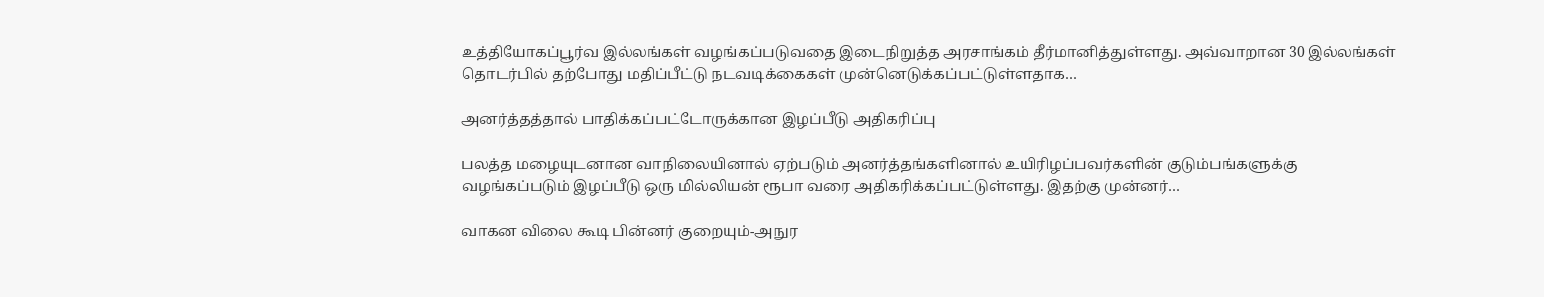உத்தியோகப்பூர்வ இல்லங்கள் வழங்கப்படுவதை இடைநிறுத்த அரசாங்கம் தீர்மானித்துள்ளது. அவ்வாறான 30 இல்லங்கள் தொடர்பில் தற்போது மதிப்பீட்டு நடவடிக்கைகள் முன்னெடுக்கப்பட்டுள்ளதாக…

அனர்த்தத்தால் பாதிக்கப்பட்டோருக்கான இழப்பீடு அதிகரிப்பு

பலத்த மழையுடனான வாநிலையினால் ஏற்படும் அனர்த்தங்களினால் உயிரிழப்பவர்களின் குடும்பங்களுக்கு வழங்கப்படும் இழப்பீடு ஒரு மில்லியன் ரூபா வரை அதிகரிக்கப்பட்டுள்ளது. இதற்கு முன்னர்…

வாகன விலை கூடி பின்னர் குறையும்-அநுர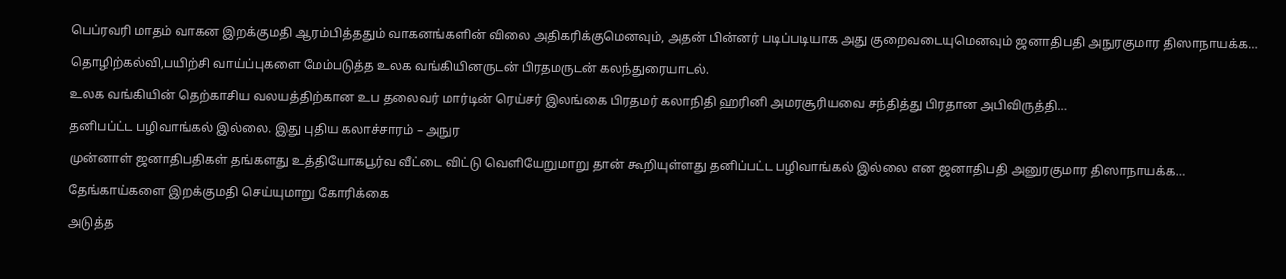பெப்ரவரி மாதம் வாகன இறக்குமதி ஆரம்பித்ததும் வாகனங்களின் விலை அதிகரிக்குமெனவும், அதன் பின்னர் படிப்படியாக அது குறைவடையுமெனவும் ஜனாதிபதி அநுரகுமார திஸாநாயக்க…

தொழிற்கல்வி,பயிற்சி வாய்ப்புகளை மேம்படுத்த உலக வங்கியினருடன் பிரதமருடன் கலந்துரையாடல்.

உலக வங்கியின் தெற்காசிய வலயத்திற்கான உப தலைவர் மார்டின் ரெய்சர் இலங்கை பிரதமர் கலாநிதி ஹரினி அமரசூரியவை சந்தித்து பிரதான அபிவிருத்தி…

தனிபப்ட்ட பழிவாங்கல் இல்லை. இது புதிய கலாச்சாரம் – அநுர

முன்னாள் ஜனாதிபதிகள் தங்களது உத்தியோகபூர்வ வீட்டை விட்டு வெளியேறுமாறு தான் கூறியுள்ளது தனிப்பட்ட பழிவாங்கல் இல்லை என ஜனாதிபதி அனுரகுமார திஸாநாயக்க…

தேங்காய்களை இறக்குமதி செய்யுமாறு கோரிக்கை

அடுத்த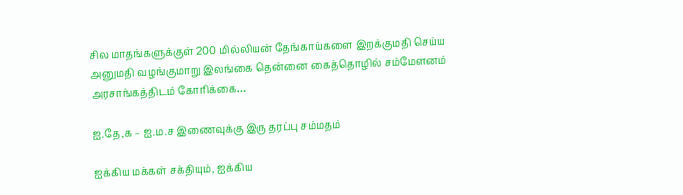சில மாதங்களுக்குள் 200 மில்லியன் தேங்காய்களை இறக்குமதி செய்ய அனுமதி வழங்குமாறு இலங்கை தென்னை கைத்தொழில் சம்மேளனம் அரசாங்கத்திடம் கோரிக்கை…

ஐ.தே,க – ஐ.ம.ச இணைவுக்கு இரு தரப்பு சம்மதம்

ஐக்கிய மக்கள் சக்தியும், ஐக்கிய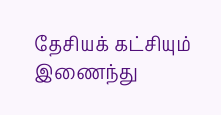தேசியக் கட்சியும் இணைந்து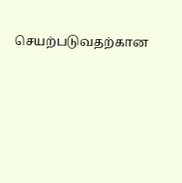செயற்படுவதற்கான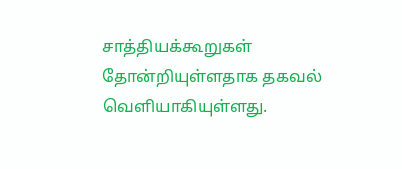சாத்தியக்கூறுகள் தோன்றியுள்ளதாக தகவல் வெளியாகியுள்ளது.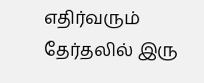எதிர்வரும் தேர்தலில் இரு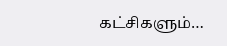கட்சிகளும்…